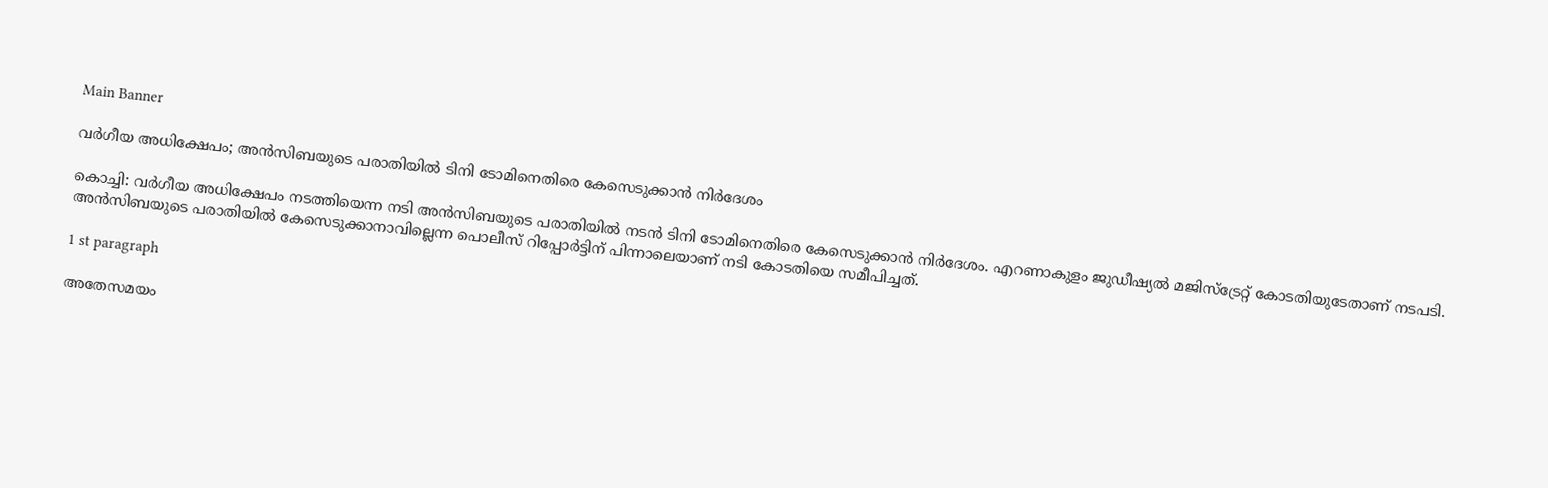Main Banner

വര്‍ഗീയ അധിക്ഷേപം; അന്‍സിബയുടെ പരാതിയില്‍ ടിനി ടോമിനെതിരെ കേസെടുക്കാന്‍ നിര്‍ദേശം

കൊച്ചി: വര്‍ഗീയ അധിക്ഷേപം നടത്തിയെന്ന നടി അന്‍സിബയുടെ പരാതിയില്‍ നടന്‍ ടിനി ടോമിനെതിരെ കേസെടുക്കാന്‍ നിര്‍ദേശം. എറണാകുളം ജുഡീഷ്യല്‍ മജിസ്‌ട്രേറ്റ് കോടതിയുടേതാണ് നടപടി. അന്‍സിബയുടെ പരാതിയില്‍ കേസെടുക്കാനാവില്ലെന്ന പൊലീസ് റിപ്പോര്‍ട്ടിന് പിന്നാലെയാണ് നടി കോടതിയെ സമീപിച്ചത്.

1 st paragraph

അതേസമയം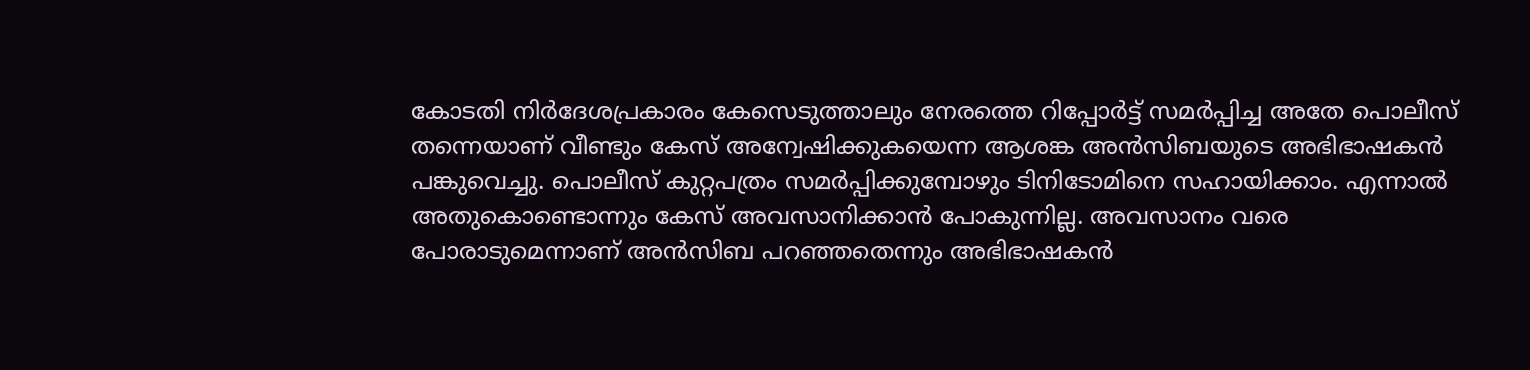കോടതി നിര്‍ദേശപ്രകാരം കേസെടുത്താലും നേരത്തെ റിപ്പോര്‍ട്ട് സമര്‍പ്പിച്ച അതേ പൊലീസ് തന്നെയാണ് വീണ്ടും കേസ് അന്വേഷിക്കുകയെന്ന ആശങ്ക അന്‍സിബയുടെ അഭിഭാഷകന്‍ പങ്കുവെച്ചു. പൊലീസ് കുറ്റപത്രം സമര്‍പ്പിക്കുമ്പോഴും ടിനിടോമിനെ സഹായിക്കാം. എന്നാല്‍ അതുകൊണ്ടൊന്നും കേസ് അവസാനിക്കാന്‍ പോകുന്നില്ല. അവസാനം വരെ പോരാടുമെന്നാണ് അന്‍സിബ പറഞ്ഞതെന്നും അഭിഭാഷകന്‍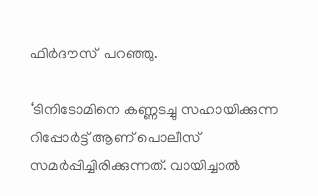ഫിര്‍ദൗസ്  പറഞ്ഞു.

‘ടിനിടോമിനെ കണ്ണടച്ചു സഹായിക്കുന്ന റിപ്പോര്‍ട്ട് ആണ് പൊലീസ് സമര്‍പ്പിച്ചിരിക്കുന്നത്. വായിച്ചാല്‍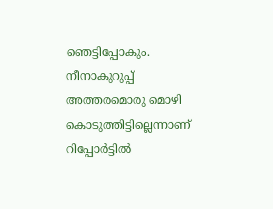ഞെട്ടിപ്പോകും. നീനാകുറുപ്പ് അത്തരമൊരു മൊഴി കൊടുത്തിട്ടില്ലെന്നാണ് റിപ്പോര്‍ട്ടില്‍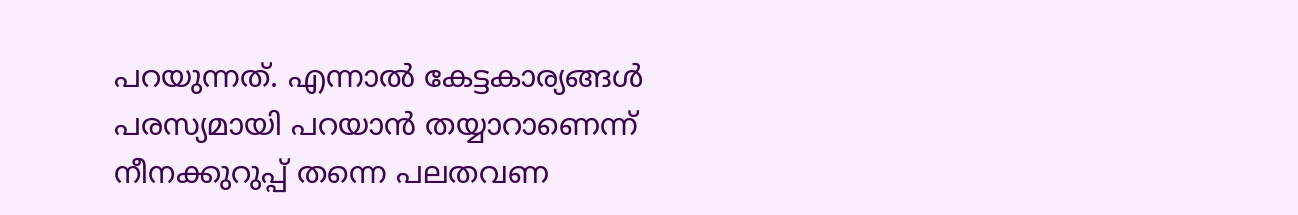പറയുന്നത്. എന്നാല്‍ കേട്ടകാര്യങ്ങള്‍ പരസ്യമായി പറയാന്‍ തയ്യാറാണെന്ന് നീനക്കുറുപ്പ് തന്നെ പലതവണ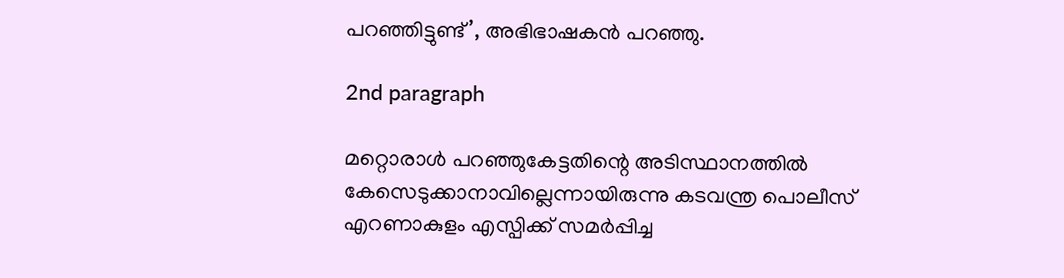പറഞ്ഞിട്ടുണ്ട്’, അഭിഭാഷകന്‍ പറഞ്ഞു.

2nd paragraph

മറ്റൊരാള്‍ പറഞ്ഞുകേട്ടതിന്റെ അടിസ്ഥാനത്തില്‍ കേസെടുക്കാനാവില്ലെന്നായിരുന്നു കടവന്ത്ര പൊലീസ് എറണാകുളം എസ്പിക്ക് സമര്‍പ്പിച്ച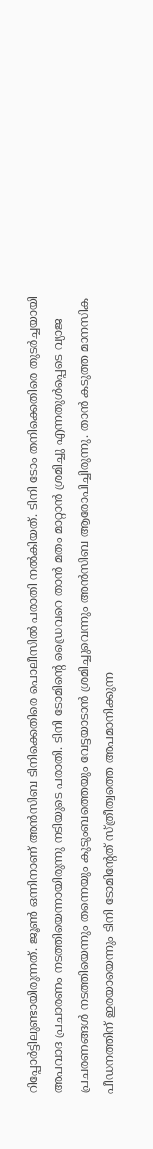റിപ്പോര്‍ട്ടിലുണ്ടായിരുന്നത്. ജൂണ്‍ ഒന്നിനാണ് അന്‍സിബ ടിനിക്കെതിരെ പൊലീസില്‍ പരാതി നല്‍കിയത്. ടിനി ടോം തനിക്കെതിരെ തുടര്‍ച്ചയായി അപവാദ പ്രചാരണം നടത്തിയെന്നായിരുന്നു നടിയുടെ പരാതി. ടിനി ടോമിന്റെ ഡ്രൈവറെ താന്‍ മതം മാറ്റാന്‍ ശ്രമിച്ചു എന്നതുള്‍പ്പെടെ വ്യാജ പ്രചരണങ്ങള്‍ നടത്തിയെന്നും തന്നെയും കുടുംബത്തെയും വേട്ടയാടാന്‍ ശ്രമിച്ചുവെന്നും അന്‍സിബ ആരോപിച്ചിരുന്നു. താന്‍ കടുത്ത മാനസിക പീഡനത്തിന് ഇരയായെന്നും ടിനി ടോമിന്റേത് സ്ത്രീത്വത്തെ അപമാനിക്കുന്ന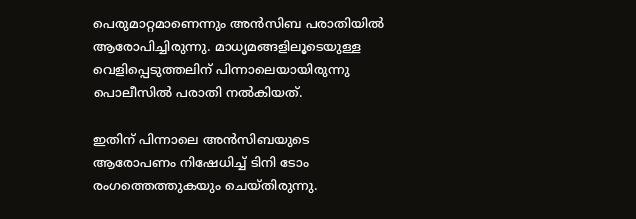പെരുമാറ്റമാണെന്നും അന്‍സിബ പരാതിയില്‍ ആരോപിച്ചിരുന്നു. മാധ്യമങ്ങളിലൂടെയുള്ള വെളിപ്പെടുത്തലിന് പിന്നാലെയായിരുന്നു പൊലീസില്‍ പരാതി നല്‍കിയത്.

ഇതിന് പിന്നാലെ അന്‍സിബയുടെ ആരോപണം നിഷേധിച്ച് ടിനി ടോം രംഗത്തെത്തുകയും ചെയ്തിരുന്നു.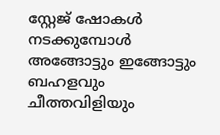സ്റ്റേജ് ഷോകള്‍ നടക്കുമ്പോള്‍ അങ്ങോട്ടും ഇങ്ങോട്ടും ബഹളവും ചീത്തവിളിയും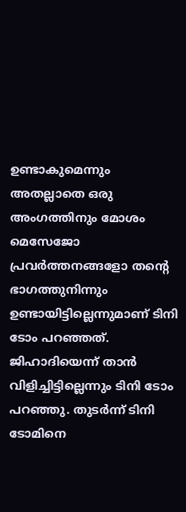ഉണ്ടാകുമെന്നും അതല്ലാതെ ഒരു അംഗത്തിനും മോശം മെസേജോ പ്രവര്‍ത്തനങ്ങളോ തന്റെ ഭാഗത്തുനിന്നും ഉണ്ടായിട്ടില്ലെന്നുമാണ് ടിനി ടോം പറഞ്ഞത്. ജിഹാദിയെന്ന് താന്‍ വിളിച്ചിട്ടില്ലെന്നും ടിനി ടോം പറഞ്ഞു. തുടര്‍ന്ന് ടിനി ടോമിനെ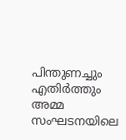പിന്തുണച്ചും എതിര്‍ത്തും അമ്മ സംഘടനയിലെ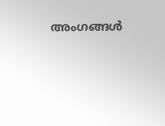അംഗങ്ങള്‍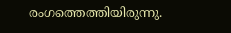രംഗത്തെത്തിയിരുന്നു.